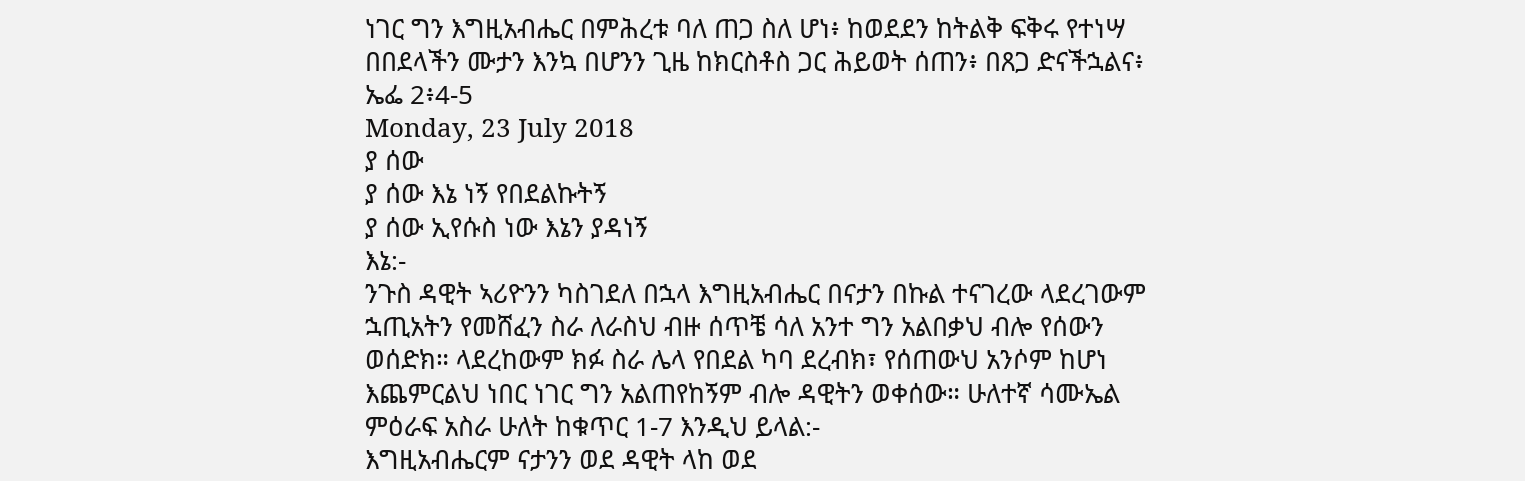ነገር ግን እግዚአብሔር በምሕረቱ ባለ ጠጋ ስለ ሆነ፥ ከወደደን ከትልቅ ፍቅሩ የተነሣ በበደላችን ሙታን እንኳ በሆንን ጊዜ ከክርስቶስ ጋር ሕይወት ሰጠን፥ በጸጋ ድናችኋልና፥ ኤፌ 2፥4-5
Monday, 23 July 2018
ያ ሰው
ያ ሰው እኔ ነኝ የበደልኩትኝ
ያ ሰው ኢየሱስ ነው እኔን ያዳነኝ
እኔ:-
ንጉስ ዳዊት ኣሪዮንን ካስገደለ በኋላ እግዚአብሔር በናታን በኩል ተናገረው ላደረገውም ኋጢአትን የመሸፈን ስራ ለራስህ ብዙ ሰጥቼ ሳለ አንተ ግን አልበቃህ ብሎ የሰውን ወሰድክ። ላደረከውም ክፉ ስራ ሌላ የበደል ካባ ደረብክ፣ የሰጠውህ አንሶም ከሆነ እጨምርልህ ነበር ነገር ግን አልጠየከኝም ብሎ ዳዊትን ወቀሰው። ሁለተኛ ሳሙኤል ምዕራፍ አስራ ሁለት ከቁጥር 1-7 እንዲህ ይላል:-
እግዚአብሔርም ናታንን ወደ ዳዊት ላከ ወደ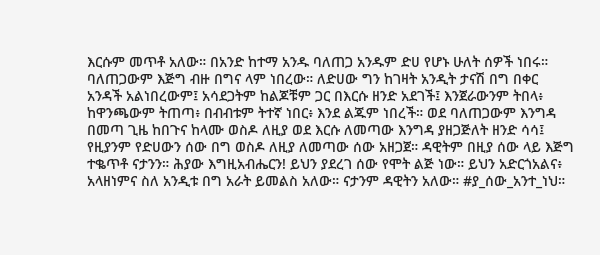እርሱም መጥቶ አለው። በአንድ ከተማ አንዱ ባለጠጋ አንዱም ድሀ የሆኑ ሁለት ሰዎች ነበሩ። ባለጠጋውም እጅግ ብዙ በግና ላም ነበረው። ለድሀው ግን ከገዛት አንዲት ታናሽ በግ በቀር አንዳች አልነበረውም፤ አሳደጋትም ከልጆቹም ጋር በእርሱ ዘንድ አደገች፤ እንጀራውንም ትበላ፥ ከዋንጫውም ትጠጣ፥ በብብቱም ትተኛ ነበር፥ እንደ ልጁም ነበረች። ወደ ባለጠጋውም እንግዳ በመጣ ጊዜ ከበጉና ከላሙ ወስዶ ለዚያ ወደ እርሱ ለመጣው እንግዳ ያዘጋጅለት ዘንድ ሳሳ፤ የዚያንም የድሀውን ሰው በግ ወስዶ ለዚያ ለመጣው ሰው አዘጋጀ። ዳዊትም በዚያ ሰው ላይ እጅግ ተቈጥቶ ናታንን። ሕያው እግዚአብሔርን! ይህን ያደረገ ሰው የሞት ልጅ ነው። ይህን አድርጎአልና፥ አላዘነምና ስለ አንዲቱ በግ አራት ይመልስ አለው። ናታንም ዳዊትን አለው። #ያ_ሰው_አንተ_ነህ።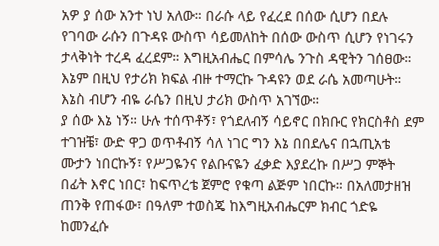አዎ ያ ሰው አንተ ነህ አለው። በራሱ ላይ የፈረደ በሰው ሲሆን በደሉ የገባው ራሱን በጉዳዩ ውስጥ ሳይመለከት በሰው ውስጥ ሲሆን የነገሩን ታላቅነት ተረዳ ፈረደም። እግዚአብሔር በምሳሌ ንጉስ ዳዊትን ገሰፀው። እኔም በዚህ የታሪክ ክፍል ብዙ ተማርኩ ጉዳዩን ወደ ራሴ አመጣሁት። እኔስ ብሆን ብዬ ራሴን በዚህ ታሪክ ውስጥ አገኘው።
ያ ሰው እኔ ነኝ። ሁሉ ተሰጥቶኝ፣ የጎደለብኝ ሳይኖር በክቡር የክርስቶስ ደም ተገዝቼ፣ ውድ ዋጋ ወጥቶብኝ ሳለ ነገር ግን እኔ በበደሌና በኋጢአቴ ሙታን ነበርኩኝ፣ የሥጋዬንና የልቡናዬን ፈቃድ እያደረኩ በሥጋ ምኞት በፊት እኖር ነበር፣ ከፍጥረቴ ጀምሮ የቁጣ ልጅም ነበርኩ። በአለመታዘዝ ጠንቅ የጠፋው፣ በዓለም ተወስጄ ከእግዚአብሔርም ክብር ጎድዬ ከመንፈሱ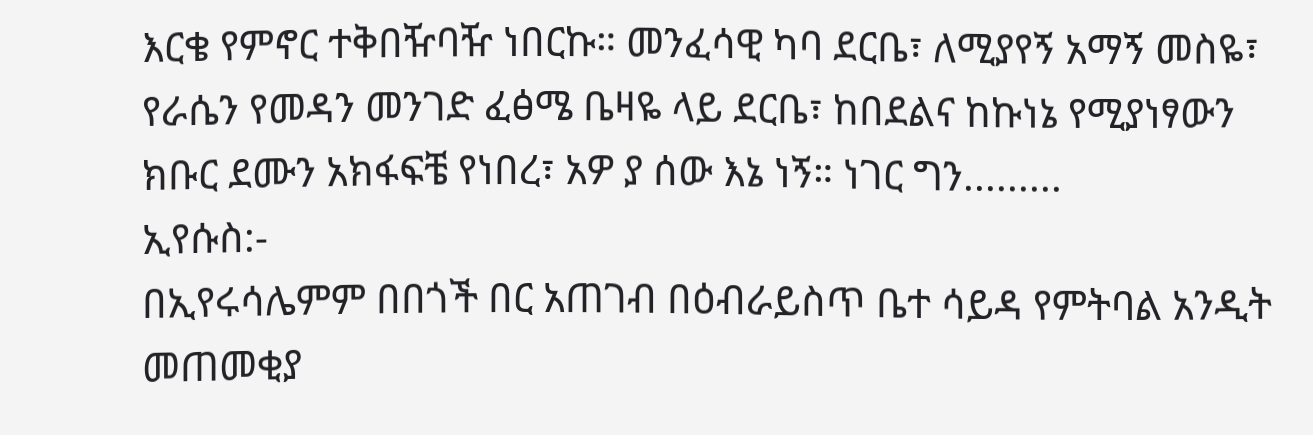እርቄ የምኖር ተቅበዥባዥ ነበርኩ። መንፈሳዊ ካባ ደርቤ፣ ለሚያየኝ አማኝ መስዬ፣ የራሴን የመዳን መንገድ ፈፅሜ ቤዛዬ ላይ ደርቤ፣ ከበደልና ከኩነኔ የሚያነፃውን ክቡር ደሙን አክፋፍቼ የነበረ፣ አዎ ያ ሰው እኔ ነኝ። ነገር ግን.........
ኢየሱስ:-
በኢየሩሳሌምም በበጎች በር አጠገብ በዕብራይስጥ ቤተ ሳይዳ የምትባል አንዲት መጠመቂያ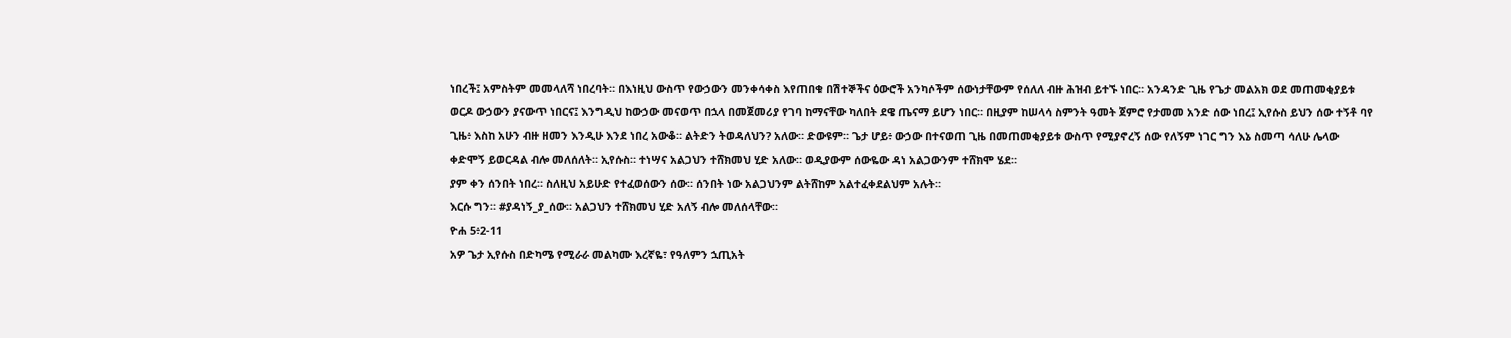ነበረች፤ አምስትም መመላለሻ ነበረባት። በእነዚህ ውስጥ የውኃውን መንቀሳቀስ እየጠበቁ በሽተኞችና ዕውሮች አንካሶችም ሰውነታቸውም የሰለለ ብዙ ሕዝብ ይተኙ ነበር። አንዳንድ ጊዜ የጌታ መልአክ ወደ መጠመቂያይቱ ወርዶ ውኃውን ያናውጥ ነበርና፤ እንግዲህ ከውኃው መናወጥ በኋላ በመጀመሪያ የገባ ከማናቸው ካለበት ደዌ ጤናማ ይሆን ነበር። በዚያም ከሠላሳ ስምንት ዓመት ጀምሮ የታመመ አንድ ሰው ነበረ፤ ኢየሱስ ይህን ሰው ተኝቶ ባየ ጊዜ፥ እስከ አሁን ብዙ ዘመን እንዲሁ እንደ ነበረ አውቆ። ልትድን ትወዳለህን? አለው። ድውዩም። ጌታ ሆይ፥ ውኃው በተናወጠ ጊዜ በመጠመቂያይቱ ውስጥ የሚያኖረኝ ሰው የለኝም ነገር ግን እኔ ስመጣ ሳለሁ ሌላው ቀድሞኝ ይወርዳል ብሎ መለሰለት። ኢየሱስ። ተነሣና አልጋህን ተሸክመህ ሂድ አለው። ወዲያውም ሰውዬው ዳነ አልጋውንም ተሸክሞ ሄደ።
ያም ቀን ሰንበት ነበረ። ስለዚህ አይሁድ የተፈወሰውን ሰው። ሰንበት ነው አልጋህንም ልትሸከም አልተፈቀደልህም አሉት።
እርሱ ግን። #ያዳነኝ_ያ_ሰው። አልጋህን ተሸክመህ ሂድ አለኝ ብሎ መለሰላቸው።
ዮሐ 5፥2-11
አዎ ጌታ ኢየሱስ በድካሜ የሚራራ መልካሙ እረኛዬ፣ የዓለምን ኋጢአት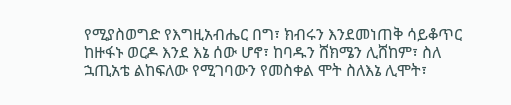የሚያስወግድ የእግዚአብሔር በግ፣ ክብሩን እንደመነጠቅ ሳይቆጥር ከዙፋኑ ወርዶ እንደ እኔ ሰው ሆኖ፣ ከባዱን ሸክሜን ሊሸከም፣ ስለ ኋጢአቴ ልከፍለው የሚገባውን የመስቀል ሞት ስለእኔ ሊሞት፣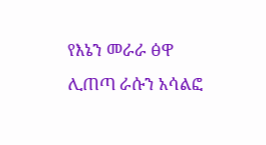የእኔን መራራ ፅዋ ሊጠጣ ራሱን አሳልፎ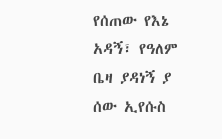የሰጠው የእኔ አዳኝ፣ የዓለም ቤዛ ያዳነኝ ያ ሰው ኢየሱስ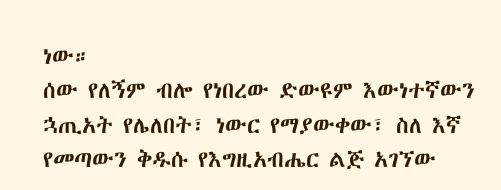ነው።
ሰው የለኝም ብሎ የነበረው ድውዩም እውነተኛውን ኋጢአት የሌለበት፣ ነውር የማያውቀው፣ ስለ እኛ የመጣውን ቅዱሱ የእግዚአብሔር ልጅ አገኘው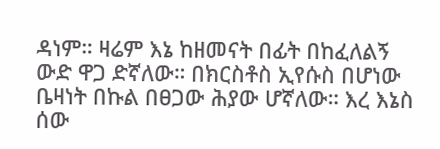ዳነም። ዛሬም እኔ ከዘመናት በፊት በከፈለልኝ ውድ ዋጋ ድኛለው። በክርስቶስ ኢየሱስ በሆነው ቤዛነት በኩል በፀጋው ሕያው ሆኛለው። እረ እኔስ ሰው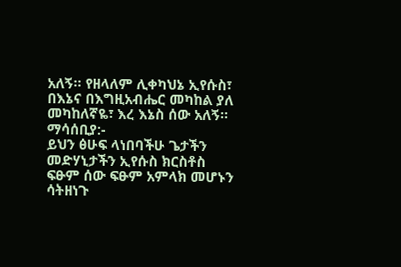አለኝ። የዘላለም ሊቀካህኔ ኢየሱስ፣ በእኔና በእግዚአብሔር መካከል ያለ መካከለኛዬ፣ እረ እኔስ ሰው አለኝ።
ማሳሰቢያ:-
ይህን ፅሁፍ ላነበባችሁ ጌታችን መድሃኒታችን ኢየሱስ ክርስቶስ ፍፁም ሰው ፍፁም አምላክ መሆኑን ሳትዘነጉ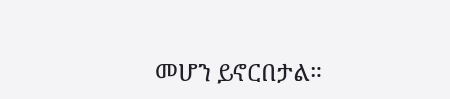መሆን ይኖርበታል።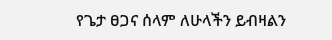የጌታ ፀጋና ሰላም ለሁላችን ይብዛልን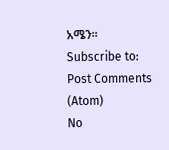አሜን።
Subscribe to:
Post Comments (Atom)
No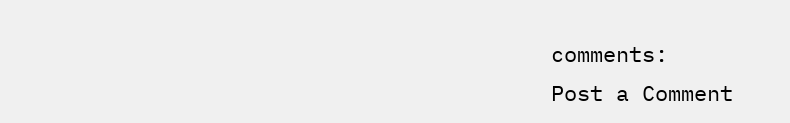comments:
Post a Comment